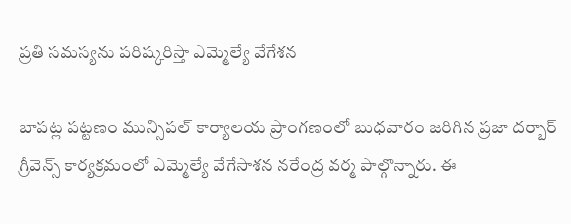ప్రతి సమస్యను పరిష్కరిస్తా ఎమ్మెల్యే వేగేశన

బాపట్ల పట్టణం మున్సిపల్ కార్యాలయ ప్రాంగణంలో బుధవారం జరిగిన ప్రజా దర్బార్ గ్రీవెన్స్ కార్యక్రమంలో ఎమ్మెల్యే వేగేసాశన నరేంద్ర వర్మ పాల్గొన్నారు. ఈ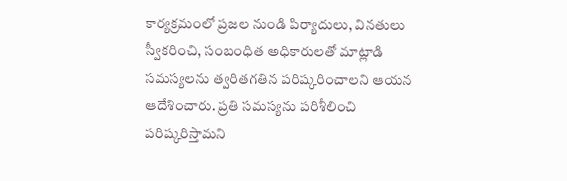కార్యక్రమంలో ప్రజల నుండి పిర్యాదులు, వినతులు స్వీకరించి, సంబంధిత అధికారులతో మాట్లాడి సమస్యలను త్వరితగతిన పరిష్కరించాలని ఆయన ఆదేశించారు. ప్రతి సమస్యను పరిశీలించి పరిష్కరిస్తామని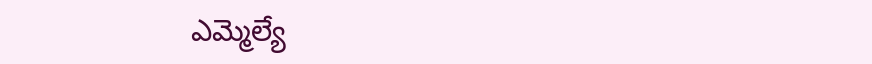ఎమ్మెల్యే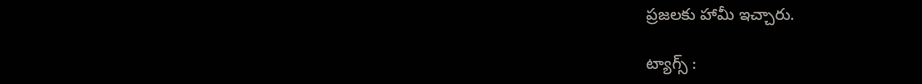ప్రజలకు హామీ ఇచ్చారు.

ట్యాగ్స్ :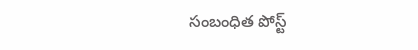సంబంధిత పోస్ట్